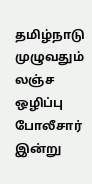தமிழ்நாடு முழுவதும் லஞ்ச ஒழிப்பு போலீசார் இன்று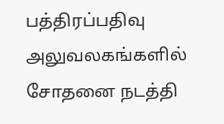பத்திரப்பதிவு அலுவலகங்களில் சோதனை நடத்தி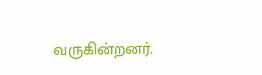வருகின்றனர்.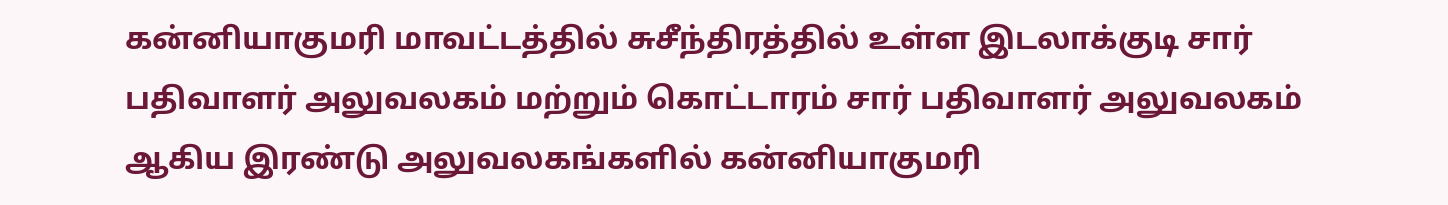கன்னியாகுமரி மாவட்டத்தில் சுசீந்திரத்தில் உள்ள இடலாக்குடி சார் பதிவாளர் அலுவலகம் மற்றும் கொட்டாரம் சார் பதிவாளர் அலுவலகம் ஆகிய இரண்டு அலுவலகங்களில் கன்னியாகுமரி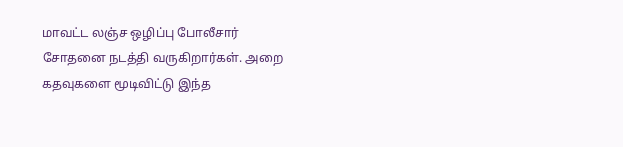மாவட்ட லஞ்ச ஒழிப்பு போலீசார் சோதனை நடத்தி வருகிறார்கள். அறை கதவுகளை மூடிவிட்டு இந்த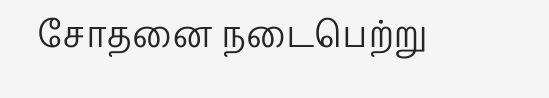சோதனை நடைபெற்று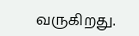வருகிறது.